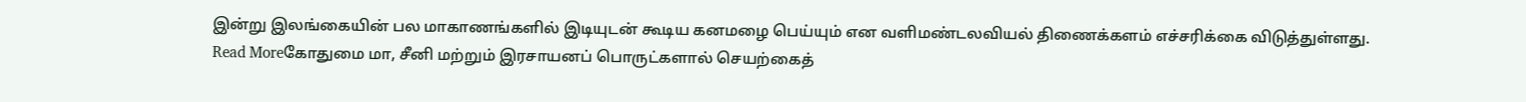இன்று இலங்கையின் பல மாகாணங்களில் இடியுடன் கூடிய கனமழை பெய்யும் என வளிமண்டலவியல் திணைக்களம் எச்சரிக்கை விடுத்துள்ளது.
Read Moreகோதுமை மா, சீனி மற்றும் இரசாயனப் பொருட்களால் செயற்கைத்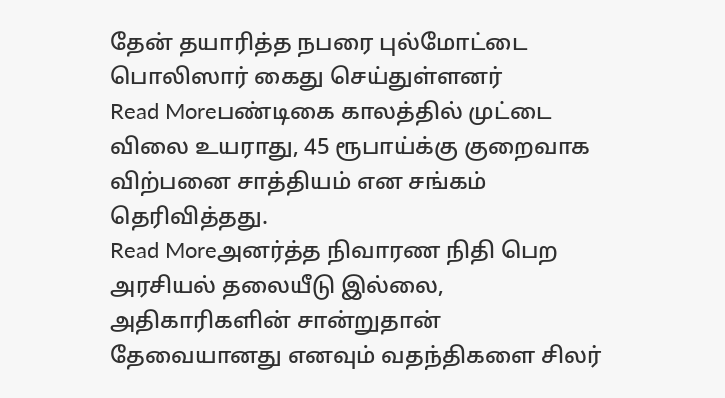தேன் தயாரித்த நபரை புல்மோட்டை பொலிஸார் கைது செய்துள்ளனர்
Read Moreபண்டிகை காலத்தில் முட்டை விலை உயராது, 45 ரூபாய்க்கு குறைவாக விற்பனை சாத்தியம் என சங்கம் தெரிவித்தது.
Read Moreஅனர்த்த நிவாரண நிதி பெற அரசியல் தலையீடு இல்லை, அதிகாரிகளின் சான்றுதான் தேவையானது எனவும் வதந்திகளை சிலர்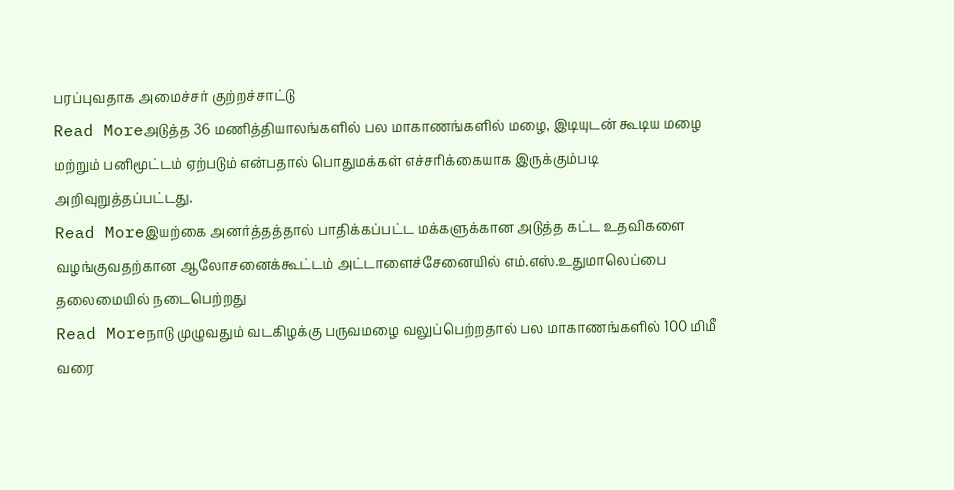பரப்புவதாக அமைச்சர் குற்றச்சாட்டு
Read Moreஅடுத்த 36 மணித்தியாலங்களில் பல மாகாணங்களில் மழை, இடியுடன் கூடிய மழை மற்றும் பனிமூட்டம் ஏற்படும் என்பதால் பொதுமக்கள் எச்சரிக்கையாக இருக்கும்படி அறிவுறுத்தப்பட்டது.
Read Moreஇயற்கை அனர்த்தத்தால் பாதிக்கப்பட்ட மக்களுக்கான அடுத்த கட்ட உதவிகளை வழங்குவதற்கான ஆலோசனைக்கூட்டம் அட்டாளைச்சேனையில் எம்.எஸ்.உதுமாலெப்பை தலைமையில் நடைபெற்றது
Read Moreநாடு முழுவதும் வடகிழக்கு பருவமழை வலுப்பெற்றதால் பல மாகாணங்களில் 100 மிமீ வரை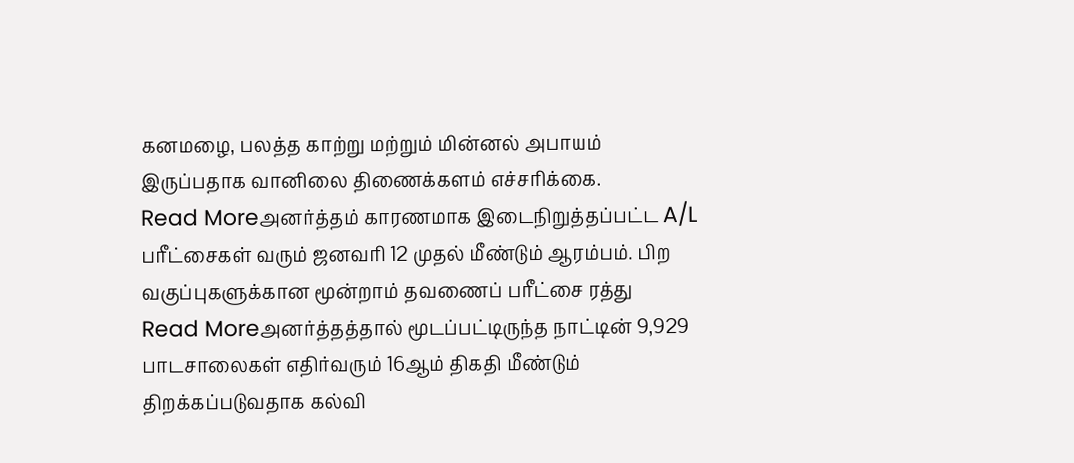கனமழை, பலத்த காற்று மற்றும் மின்னல் அபாயம் இருப்பதாக வானிலை திணைக்களம் எச்சரிக்கை.
Read Moreஅனர்த்தம் காரணமாக இடைநிறுத்தப்பட்ட A/L பரீட்சைகள் வரும் ஜனவரி 12 முதல் மீண்டும் ஆரம்பம். பிற வகுப்புகளுக்கான மூன்றாம் தவணைப் பரீட்சை ரத்து
Read Moreஅனர்த்தத்தால் மூடப்பட்டிருந்த நாட்டின் 9,929 பாடசாலைகள் எதிர்வரும் 16ஆம் திகதி மீண்டும் திறக்கப்படுவதாக கல்வி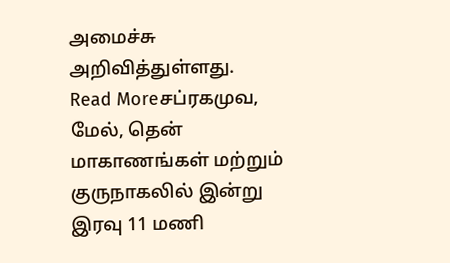அமைச்சு அறிவித்துள்ளது.
Read Moreசப்ரகமுவ, மேல், தென் மாகாணங்கள் மற்றும் குருநாகலில் இன்று இரவு 11 மணி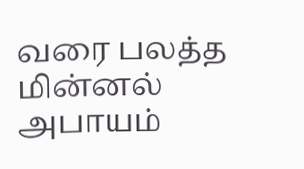வரை பலத்த மின்னல் அபாயம்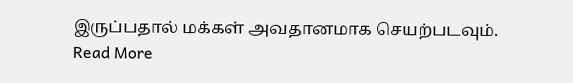இருப்பதால் மக்கள் அவதானமாக செயற்படவும்.
Read More